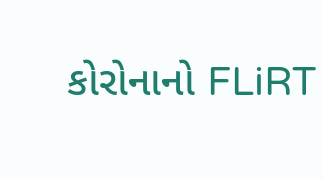કોરોનાનો FLiRT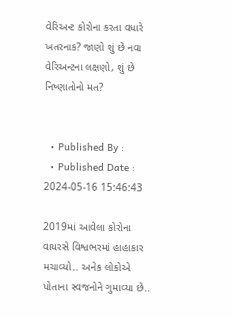વેરિઅન્ટ કોરોના કરતા વધારે ખતરનાક? જાણો શું છે નવા વેરિઅન્ટના લક્ષણો, શું છે નિષ્ણાતોનો મત?


  • Published By :
  • Published Date : 2024-05-16 15:46:43

2019માં આવેલા કોરોના વાયરસે વિશ્વભરમાં હાહાકાર મચાવ્યો.. અનેક લોકોએ પોતાના સ્વજનોને ગુમાવ્યા છે..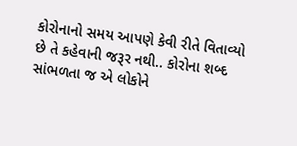કોરોનાનો સમય આપણે કેવી રીતે વિતાવ્યો છે તે કહેવાની જરૂર નથી.. કોરોના શબ્દ સાંભળતા જ એ લોકોને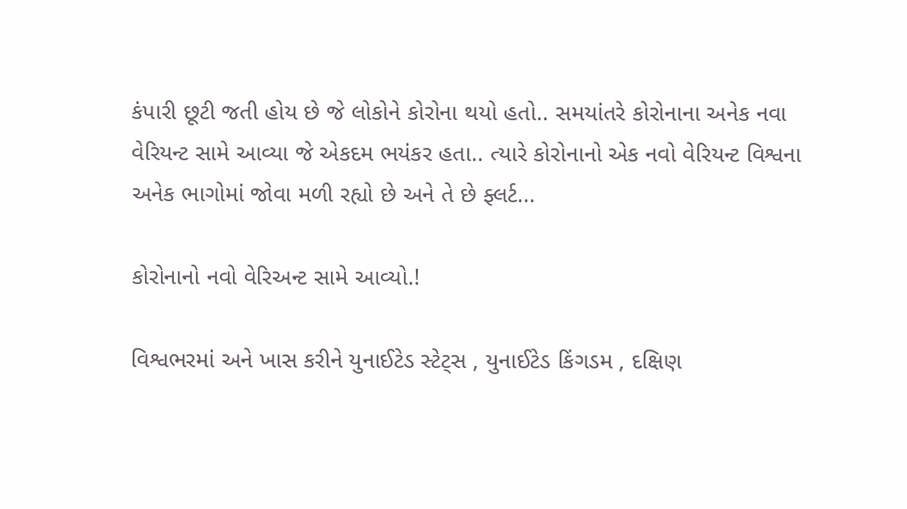કંપારી છૂટી જતી હોય છે જે લોકોને કોરોના થયો હતો.. સમયાંતરે કોરોનાના અનેક નવા વેરિયન્ટ સામે આવ્યા જે એકદમ ભયંકર હતા.. ત્યારે કોરોનાનો એક નવો વેરિયન્ટ વિશ્વના અનેક ભાગોમાં જોવા મળી રહ્યો છે અને તે છે ફ્લર્ટ...

કોરોનાનો નવો વેરિઅન્ટ સામે આવ્યો.!

વિશ્વભરમાં અને ખાસ કરીને યુનાઈટેડ સ્ટેટ્સ , યુનાઈટેડ કિંગડમ , દક્ષિણ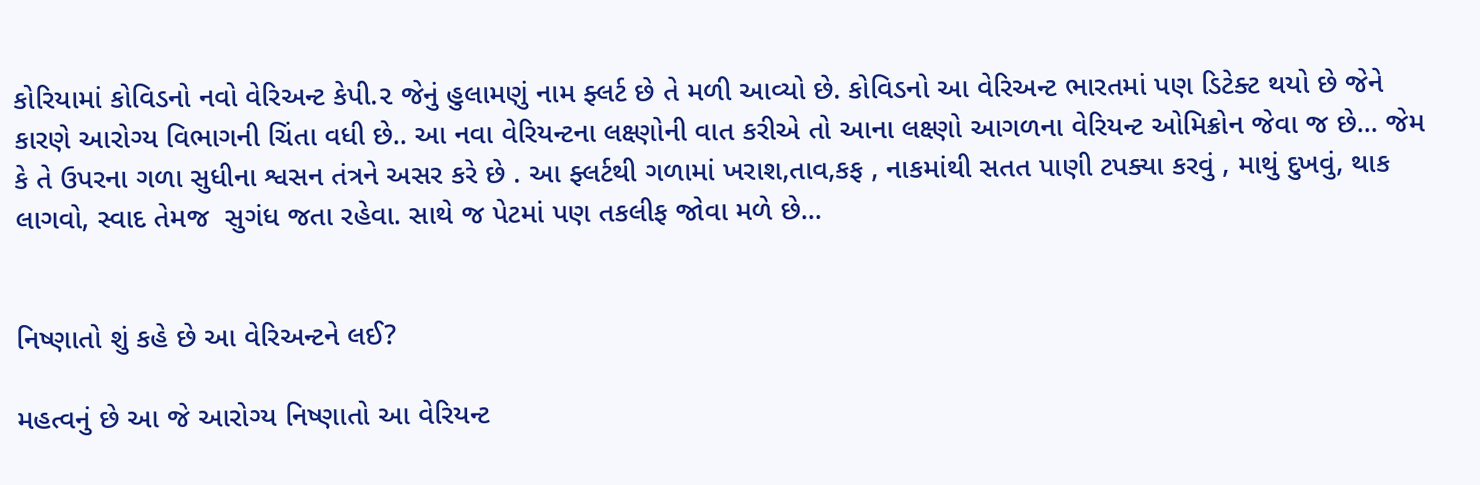કોરિયામાં કોવિડનો નવો વેરિઅન્ટ કેપી.૨ જેનું હુલામણું નામ ફ્લર્ટ છે તે મળી આવ્યો છે. કોવિડનો આ વેરિઅન્ટ ભારતમાં પણ ડિટેક્ટ થયો છે જેને કારણે આરોગ્ય વિભાગની ચિંતા વધી છે.. આ નવા વેરિયન્ટના લક્ષ્ણોની વાત કરીએ તો આના લક્ષ્ણો આગળના વેરિયન્ટ ઓમિક્રોન જેવા જ છે... જેમ કે તે ઉપરના ગળા સુધીના શ્વસન તંત્રને અસર કરે છે . આ ફ્લર્ટથી ગળામાં ખરાશ,તાવ,કફ , નાકમાંથી સતત પાણી ટપક્યા કરવું , માથું દુખવું, થાક લાગવો, સ્વાદ તેમજ  સુગંધ જતા રહેવા. સાથે જ પેટમાં પણ તકલીફ જોવા મળે છે...


નિષ્ણાતો શું કહે છે આ વેરિઅન્ટને લઈ?

મહત્વનું છે આ જે આરોગ્ય નિષ્ણાતો આ વેરિયન્ટ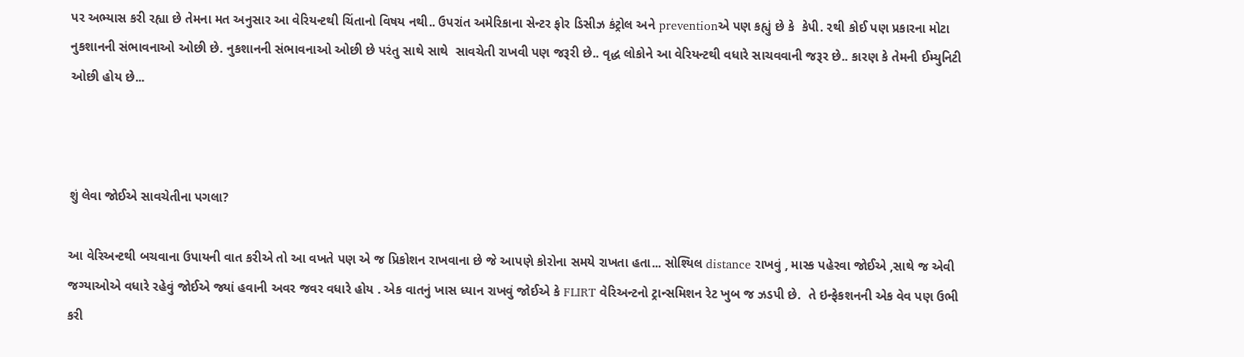પર અભ્યાસ કરી રહ્યા છે તેમના મત અનુસાર આ વેરિયન્ટથી ચિંતાનો વિષય નથી.. ઉપરાંત અમેરિકાના સેન્ટર ફોર ડિસીઝ કંટ્રોલ અને preventionએ પણ કહ્યું છે કે  કેપી. ૨થી કોઈ પણ પ્રકારના મોટા નુકશાનની સંભાવનાઓ ઓછી છે. નુકશાનની સંભાવનાઓ ઓછી છે પરંતુ સાથે સાથે  સાવચેતી રાખવી પણ જરૂરી છે.. વૃદ્ધ લોકોને આ વેરિયન્ટથી વધારે સાચવવાની જરૂર છે.. કારણ કે તેમની ઈમ્યુનિટી ઓછી હોય છે...



શું લેવા જોઈએ સાવચેતીના પગલા?

આ વેરિઅન્ટથી બચવાના ઉપાયની વાત કરીએ તો આ વખતે પણ એ જ પ્રિકોશન રાખવાના છે જે આપણે કોરોના સમયે રાખતા હતા... સોશ્યિલ distance રાખવું , માસ્ક પહેરવા જોઈએ ,સાથે જ એવી જગ્યાઓએ વધારે રહેવું જોઈએ જ્યાં હવાની અવર જવર વધારે હોય . એક વાતનું ખાસ ધ્યાન રાખવું જોઈએ કે FLIRT વેરિઅન્ટનો ટ્રાન્સમિશન રેટ ખુબ જ ઝડપી છે.  તે ઇન્ફેકશનની એક વેવ પણ ઉભી કરી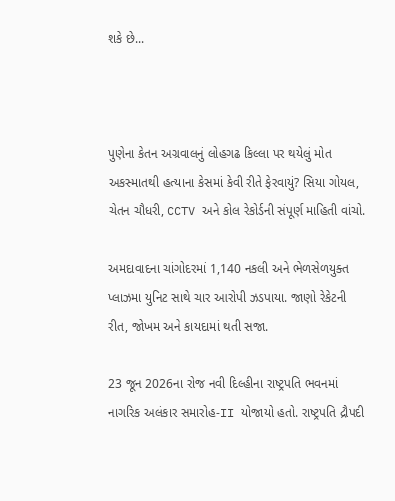શકે છે...



પુણેના કેતન અગ્રવાલનું લોહગઢ કિલ્લા પર થયેલું મોત અકસ્માતથી હત્યાના કેસમાં કેવી રીતે ફેરવાયું? સિયા ગોયલ, ચેતન ચૌધરી, CCTV અને કોલ રેકોર્ડની સંપૂર્ણ માહિતી વાંચો.

અમદાવાદના ચાંગોદરમાં 1,140 નકલી અને ભેળસેળયુક્ત પ્લાઝમા યુનિટ સાથે ચાર આરોપી ઝડપાયા. જાણો રેકેટની રીત, જોખમ અને કાયદામાં થતી સજા.

23 જૂન 2026ના રોજ નવી દિલ્હીના રાષ્ટ્રપતિ ભવનમાં નાગરિક અલંકાર સમારોહ-II યોજાયો હતો. રાષ્ટ્રપતિ દ્રૌપદી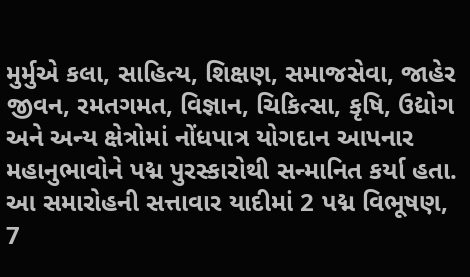મુર્મુએ કલા, સાહિત્ય, શિક્ષણ, સમાજસેવા, જાહેર જીવન, રમતગમત, વિજ્ઞાન, ચિકિત્સા, કૃષિ, ઉદ્યોગ અને અન્ય ક્ષેત્રોમાં નોંધપાત્ર યોગદાન આપનાર મહાનુભાવોને પદ્મ પુરસ્કારોથી સન્માનિત કર્યા હતા. આ સમારોહની સત્તાવાર યાદીમાં 2 પદ્મ વિભૂષણ, 7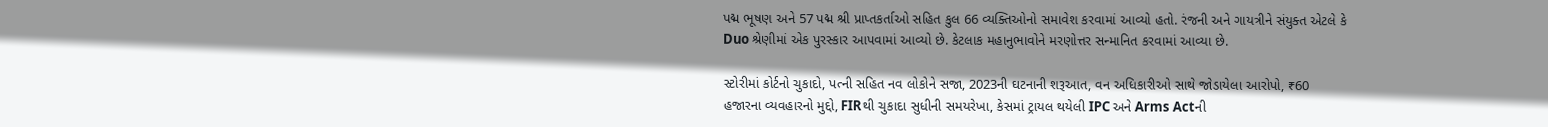પદ્મ ભૂષણ અને 57 પદ્મ શ્રી પ્રાપ્તકર્તાઓ સહિત કુલ 66 વ્યક્તિઓનો સમાવેશ કરવામાં આવ્યો હતો. રંજની અને ગાયત્રીને સંયુક્ત એટલે કે Duo શ્રેણીમાં એક પુરસ્કાર આપવામાં આવ્યો છે. કેટલાક મહાનુભાવોને મરણોત્તર સન્માનિત કરવામાં આવ્યા છે.

સ્ટોરીમાં કોર્ટનો ચુકાદો, પત્ની સહિત નવ લોકોને સજા, 2023ની ઘટનાની શરૂઆત, વન અધિકારીઓ સાથે જોડાયેલા આરોપો, ₹60 હજારના વ્યવહારનો મુદ્દો, FIRથી ચુકાદા સુધીની સમયરેખા, કેસમાં ટ્રાયલ થયેલી IPC અને Arms Actની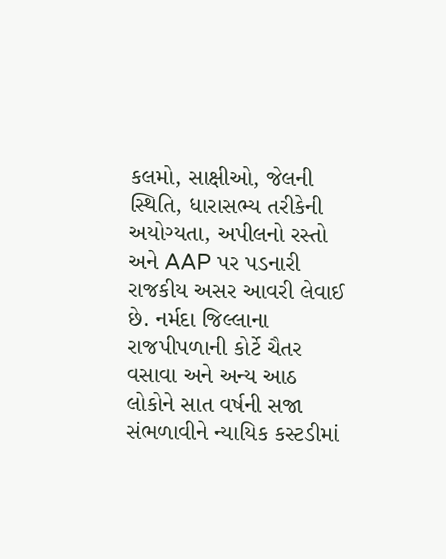કલમો, સાક્ષીઓ, જેલની સ્થિતિ, ધારાસભ્ય તરીકેની અયોગ્યતા, અપીલનો રસ્તો અને AAP પર પડનારી રાજકીય અસર આવરી લેવાઈ છે. નર્મદા જિલ્લાના રાજપીપળાની કોર્ટે ચૈતર વસાવા અને અન્ય આઠ લોકોને સાત વર્ષની સજા સંભળાવીને ન્યાયિક કસ્ટડીમાં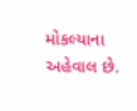મોકલ્યાના અહેવાલ છે.